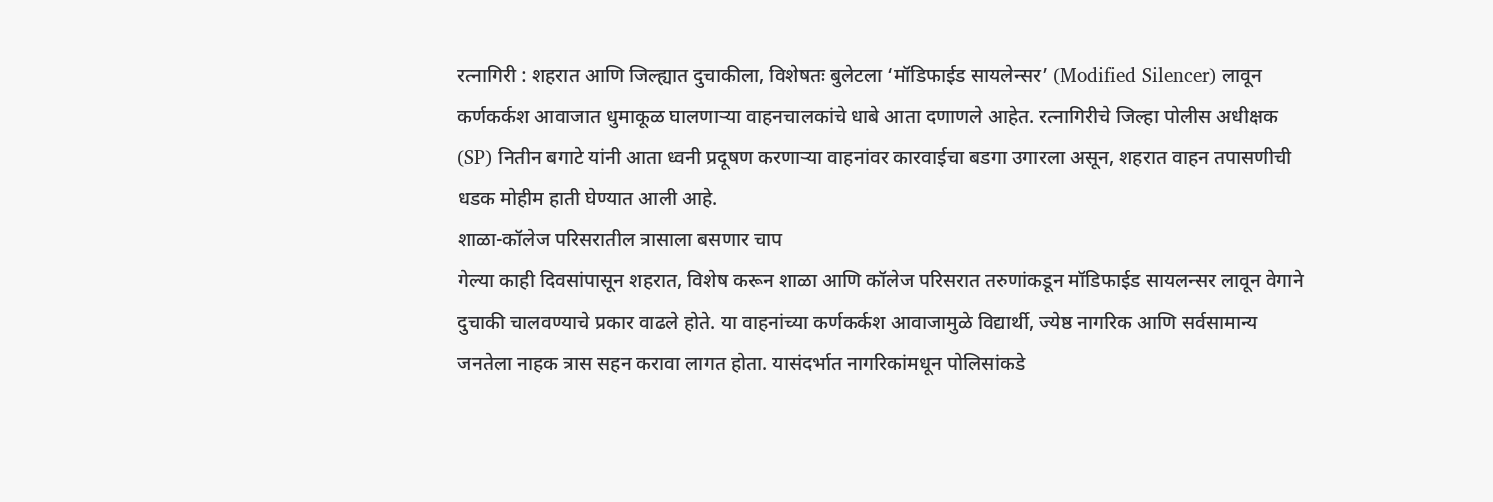रत्नागिरी : शहरात आणि जिल्ह्यात दुचाकीला, विशेषतः बुलेटला ‘मॉडिफाईड सायलेन्सर’ (Modified Silencer) लावून कर्णकर्कश आवाजात धुमाकूळ घालणाऱ्या वाहनचालकांचे धाबे आता दणाणले आहेत. रत्नागिरीचे जिल्हा पोलीस अधीक्षक (SP) नितीन बगाटे यांनी आता ध्वनी प्रदूषण करणाऱ्या वाहनांवर कारवाईचा बडगा उगारला असून, शहरात वाहन तपासणीची धडक मोहीम हाती घेण्यात आली आहे.
शाळा-कॉलेज परिसरातील त्रासाला बसणार चाप
गेल्या काही दिवसांपासून शहरात, विशेष करून शाळा आणि कॉलेज परिसरात तरुणांकडून मॉडिफाईड सायलन्सर लावून वेगाने दुचाकी चालवण्याचे प्रकार वाढले होते. या वाहनांच्या कर्णकर्कश आवाजामुळे विद्यार्थी, ज्येष्ठ नागरिक आणि सर्वसामान्य जनतेला नाहक त्रास सहन करावा लागत होता. यासंदर्भात नागरिकांमधून पोलिसांकडे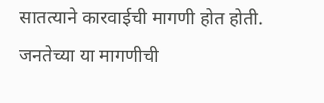सातत्याने कारवाईची मागणी होत होती. जनतेच्या या मागणीची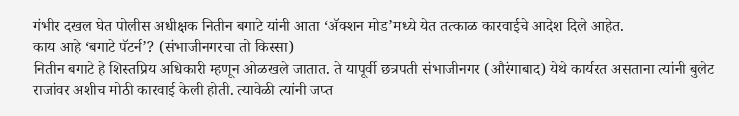गंभीर दखल घेत पोलीस अधीक्षक नितीन बगाटे यांनी आता ‘ॲक्शन मोड’मध्ये येत तत्काळ कारवाईचे आदेश दिले आहेत.
काय आहे ‘बगाटे पॅटर्न’? (संभाजीनगरचा तो किस्सा)
नितीन बगाटे हे शिस्तप्रिय अधिकारी म्हणून ओळखले जातात. ते यापूर्वी छत्रपती संभाजीनगर (औरंगाबाद) येथे कार्यरत असताना त्यांनी बुलेट राजांवर अशीच मोठी कारवाई केली होती. त्यावेळी त्यांनी जप्त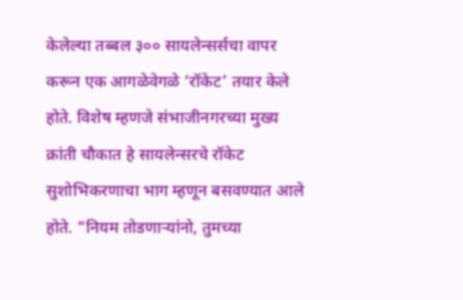केलेल्या तब्बल ३०० सायलेन्सर्सचा वापर करून एक आगळेवेगळे ‘रॉकेट’ तयार केले होते. विशेष म्हणजे संभाजीनगरच्या मुख्य क्रांती चौकात हे सायलेन्सरचे रॉकेट सुशोभिकरणाचा भाग म्हणून बसवण्यात आले होते. “नियम तोडणाऱ्यांनो, तुमच्या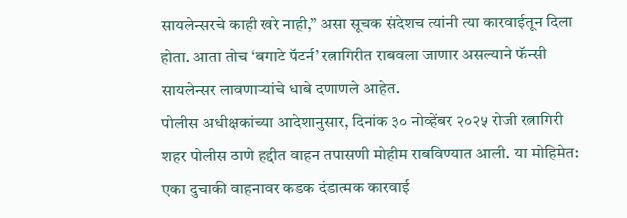सायलेन्सरचे काही खरे नाही,” असा सूचक संदेशच त्यांनी त्या कारवाईतून दिला होता. आता तोच ‘बगाटे पॅटर्न’ रत्नागिरीत राबवला जाणार असल्याने फॅन्सी सायलेन्सर लावणाऱ्यांचे धाबे दणाणले आहेत.
पोलीस अधीक्षकांच्या आदेशानुसार, दिनांक ३० नोव्हेंबर २०२५ रोजी रत्नागिरी शहर पोलीस ठाणे हद्दीत वाहन तपासणी मोहीम राबविण्यात आली. या मोहिमेत:
एका दुचाकी वाहनावर कडक दंडात्मक कारवाई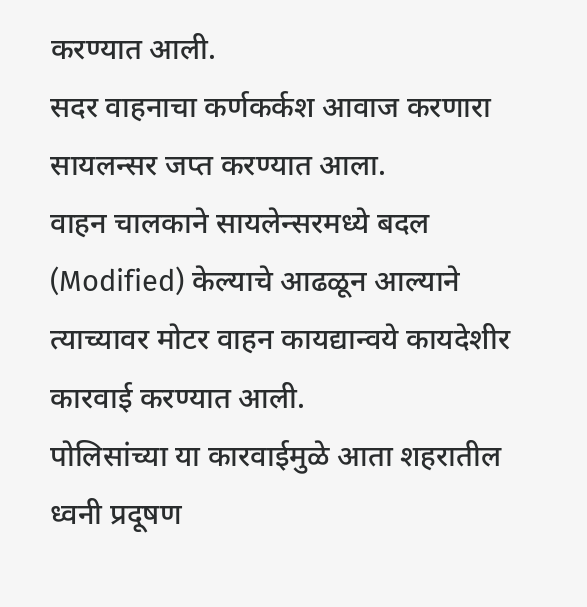करण्यात आली.
सदर वाहनाचा कर्णकर्कश आवाज करणारा सायलन्सर जप्त करण्यात आला.
वाहन चालकाने सायलेन्सरमध्ये बदल (Modified) केल्याचे आढळून आल्याने त्याच्यावर मोटर वाहन कायद्यान्वये कायदेशीर कारवाई करण्यात आली.
पोलिसांच्या या कारवाईमुळे आता शहरातील ध्वनी प्रदूषण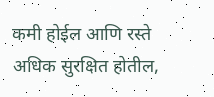कमी होईल आणि रस्ते अधिक सुरक्षित होतील,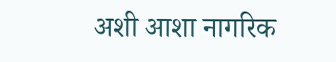अशी आशा नागरिक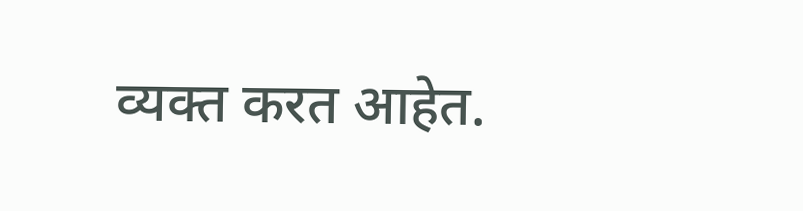व्यक्त करत आहेत.